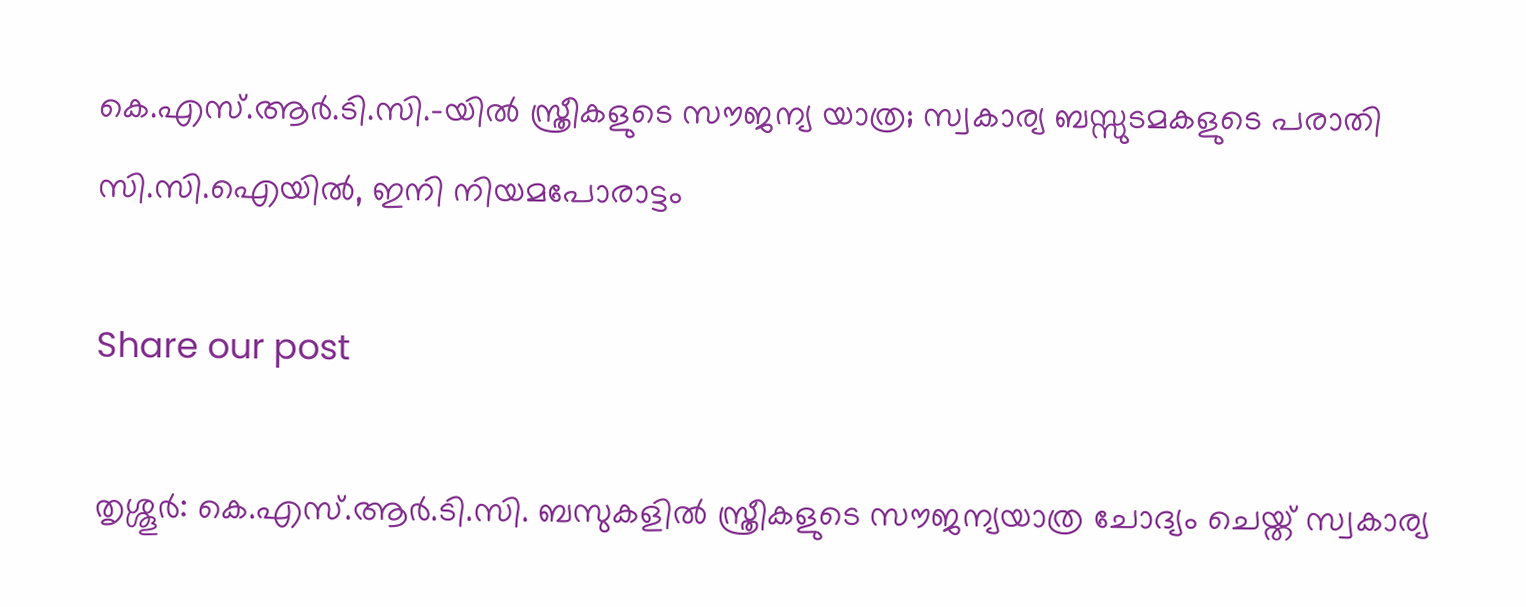കെ.എസ്.ആർ.ടി.സി.-യിൽ സ്ത്രീകളുടെ സൗജന്യ യാത്ര; സ്വകാര്യ ബസ്സുടമകളുടെ പരാതി സി.സി.ഐയിൽ, ഇനി നിയമപോരാട്ടം

Share our post

തൃശ്ശൂർ: കെ.എസ്.ആർ.ടി.സി. ബസുകളിൽ സ്ത്രീകളുടെ സൗജന്യയാത്ര ചോദ്യം ചെയ്ത് സ്വകാര്യ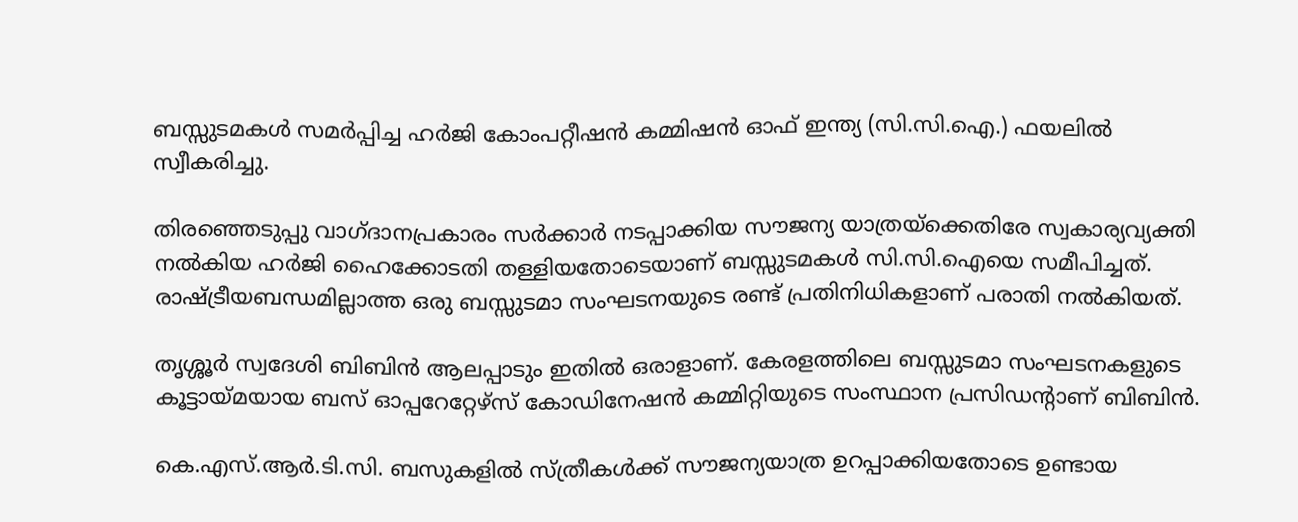ബസ്സുടമകൾ സമർപ്പിച്ച ഹർജി കോംപറ്റീഷൻ കമ്മിഷൻ ഓഫ് ഇന്ത്യ (സി.സി.ഐ.) ഫയലിൽ സ്വീകരിച്ചു.

തിരഞ്ഞെടുപ്പു വാഗ്ദാനപ്രകാരം സർക്കാർ നടപ്പാക്കിയ സൗജന്യ യാത്രയ്‌ക്കെതിരേ സ്വകാര്യവ്യക്തി നൽകിയ ഹർജി ഹൈക്കോടതി തള്ളിയതോടെയാണ് ബസ്സുടമകൾ സി.സി.ഐയെ സമീപിച്ചത്. രാഷ്ട്രീയബന്ധമില്ലാത്ത ഒരു ബസ്സുടമാ സംഘടനയുടെ രണ്ട് പ്രതിനിധികളാണ് പരാതി നൽകിയത്.

തൃശ്ശൂർ സ്വദേശി ബിബിൻ ആലപ്പാടും ഇതിൽ ഒരാളാണ്. കേരളത്തിലെ ബസ്സുടമാ സംഘടനകളുടെ കൂട്ടായ്മയായ ബസ് ഓപ്പറേറ്റേഴ്‌സ് കോഡിനേഷൻ കമ്മിറ്റിയുടെ സംസ്ഥാന പ്രസിഡന്റാണ് ബിബിൻ.

കെ.എസ്.ആർ.ടി.സി. ബസുകളിൽ സ്ത്രീകൾക്ക് സൗജന്യയാത്ര ഉറപ്പാക്കിയതോടെ ഉണ്ടായ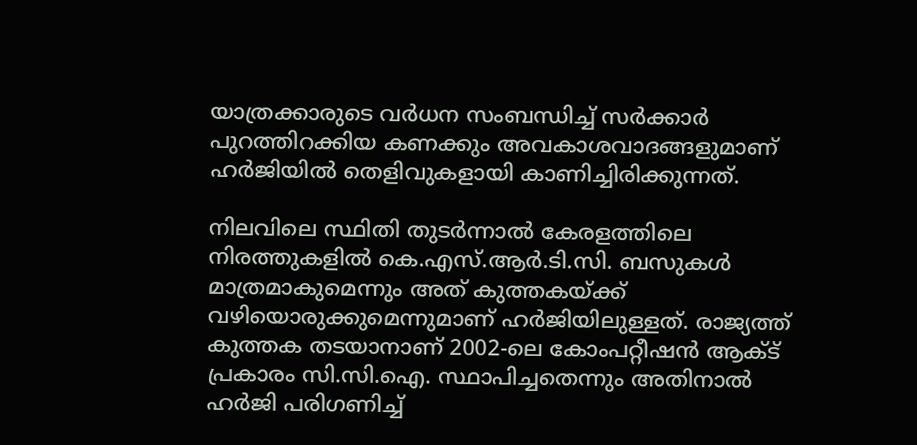യാത്രക്കാരുടെ വർധന സംബന്ധിച്ച് സർക്കാർ പുറത്തിറക്കിയ കണക്കും അവകാശവാദങ്ങളുമാണ് ഹർജിയിൽ തെളിവുകളായി കാണിച്ചിരിക്കുന്നത്.

നിലവിലെ സ്ഥിതി തുടർന്നാൽ കേരളത്തിലെ നിരത്തുകളിൽ കെ.എസ്.ആർ.ടി.സി. ബസുകൾ മാത്രമാകുമെന്നും അത് കുത്തകയ്ക്ക് വഴിയൊരുക്കുമെന്നുമാണ് ഹർജിയിലുള്ളത്. രാജ്യത്ത് കുത്തക തടയാനാണ് 2002-ലെ കോംപറ്റീഷൻ ആക്ട് പ്രകാരം സി.സി.ഐ. സ്ഥാപിച്ചതെന്നും അതിനാൽ ഹർജി പരിഗണിച്ച്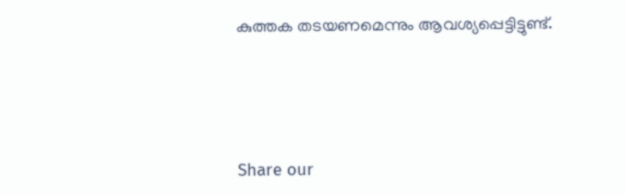കുത്തക തടയണമെന്നും ആവശ്യപ്പെട്ടിട്ടുണ്ട്.




Share our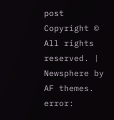post
Copyright © All rights reserved. | Newsphere by AF themes.
error: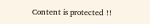Content is protected !!